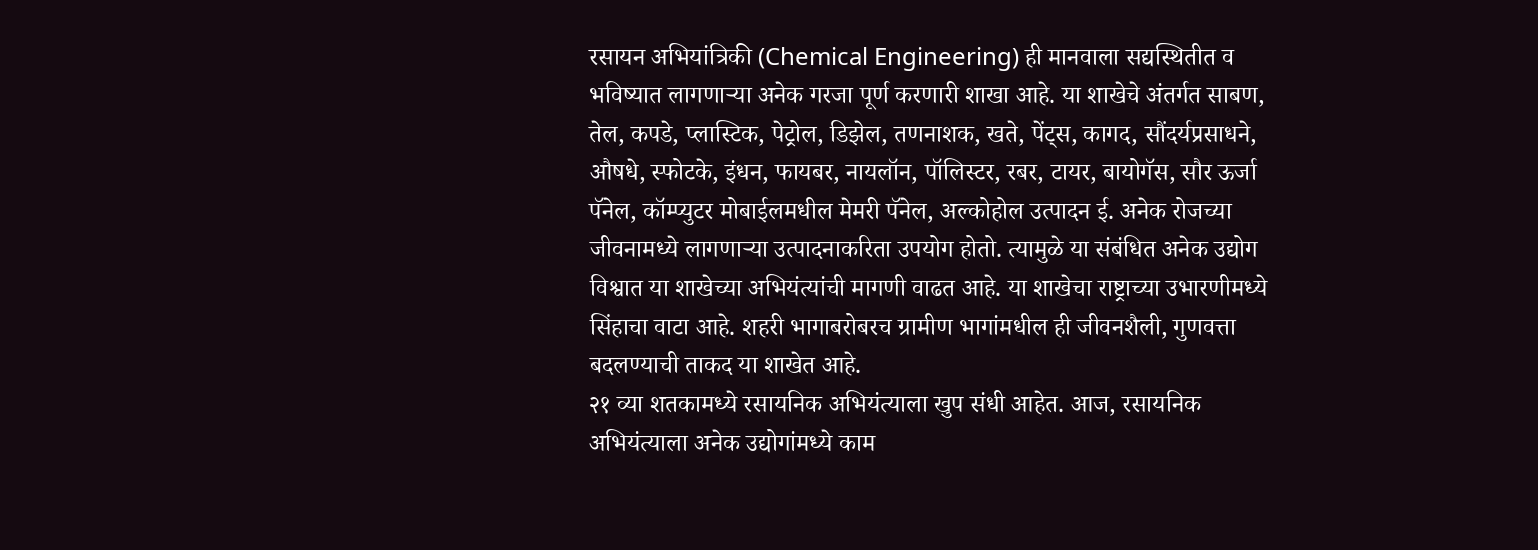रसायन अभियांत्रिकी (Chemical Engineering) ही मानवाला सद्यस्थितीत व भविष्यात लागणाऱ्या अनेक गरजा पूर्ण करणारी शाखा आहे. या शाखेचे अंतर्गत साबण, तेल, कपडे, प्लास्टिक, पेट्रोल, डिझेल, तणनाशक, खते, पेंट्स, कागद, सौंदर्यप्रसाधने, औषधे, स्फोटके, इंधन, फायबर, नायलॉन, पॉलिस्टर, रबर, टायर, बायोगॅस, सौर ऊर्जा पॅनेल, कॉम्प्युटर मोबाईलमधील मेमरी पॅनेल, अल्कोहोल उत्पादन ई. अनेक रोजच्या जीवनामध्ये लागणाऱ्या उत्पादनाकरिता उपयोग होतो. त्यामुळे या संबंधित अनेक उद्योग विश्वात या शाखेच्या अभियंत्यांची मागणी वाढत आहे. या शाखेचा राष्ट्राच्या उभारणीमध्ये सिंहाचा वाटा आहे. शहरी भागाबरोबरच ग्रामीण भागांमधील ही जीवनशैली, गुणवत्ता बदलण्याची ताकद या शाखेत आहे.
२१ व्या शतकामध्ये रसायनिक अभियंत्याला खुप संधी आहेत. आज, रसायनिक अभियंत्याला अनेक उद्योगांमध्ये काम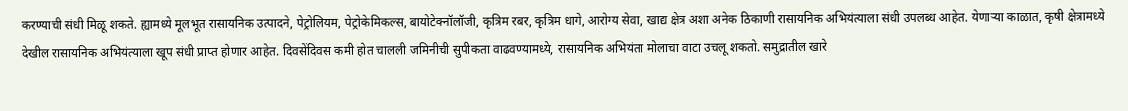करण्याची संधी मिळू शकते. ह्यामध्ये मूलभूत रासायनिक उत्पादने, पेट्रोलियम, पेट्रोकेमिकल्स, बायोटेक्नॉलॉजी, कृत्रिम रबर, कृत्रिम धागे, आरोग्य सेवा, खाद्य क्षेत्र अशा अनेक ठिकाणी रासायनिक अभियंत्याला संधी उपलब्ध आहेत. येणाऱ्या काळात, कृषी क्षेत्रामध्ये देखील रासायनिक अभियंत्याला खूप संधी प्राप्त होणार आहेत. दिवसेंदिवस कमी होत चालली जमिनीची सुपीकता वाढवण्यामध्ये, रासायनिक अभियंता मोलाचा वाटा उचलू शकतो. समुद्रातील खारे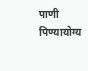पाणी पिण्यायोग्य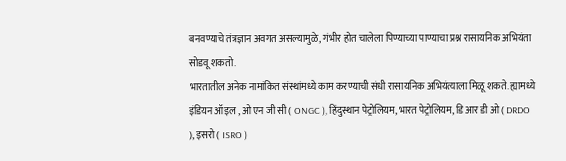बनवण्याचे तंत्रज्ञान अवगत असल्यामुळे, गंभीर होत चालेला पिण्याच्या पाण्याचा प्रश्न रासायनिक अभियंता सोडवू शकतो.
भारतातील अनेक नामांकित संस्थांमध्ये काम करण्याची संधी रासायनिक अभियंत्याला मिळू शकते. ह्यामध्ये इंडियन ऑइल , ओ एन जी सी ( ONGC ), हिंदुस्थान पेट्रोलियम, भारत पेट्रोलियम, डि आर डी ओ ( DRDO ), इसरो ( ISRO )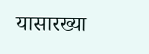यासारख्या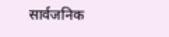सार्वजनिक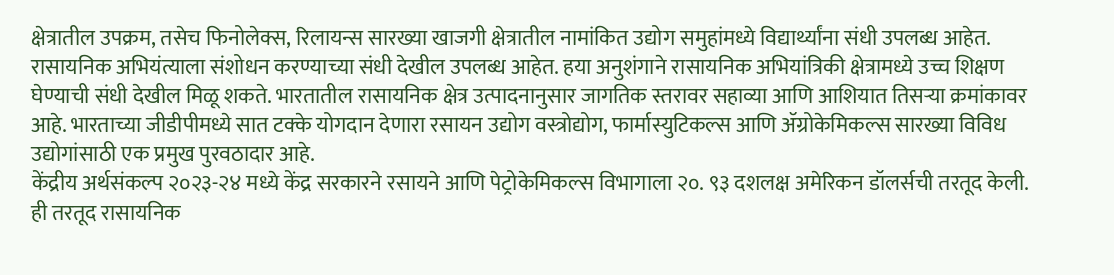क्षेत्रातील उपक्रम, तसेच फिनोलेक्स, रिलायन्स सारख्या खाजगी क्षेत्रातील नामांकित उद्योग समुहांमध्ये विद्यार्थ्यांना संधी उपलब्ध आहेत. रासायनिक अभियंत्याला संशोधन करण्याच्या संधी देखील उपलब्ध आहेत. हया अनुशंगाने रासायनिक अभियांत्रिकी क्षेत्रामध्ये उच्च शिक्षण घेण्याची संधी देखील मिळू शकते. भारतातील रासायनिक क्षेत्र उत्पादनानुसार जागतिक स्तरावर सहाव्या आणि आशियात तिसऱ्या क्रमांकावर आहे. भारताच्या जीडीपीमध्ये सात टक्के योगदान देणारा रसायन उद्योग वस्त्रोद्योग, फार्मास्युटिकल्स आणि ॲग्रोकेमिकल्स सारख्या विविध उद्योगांसाठी एक प्रमुख पुरवठादार आहे.
केंद्रीय अर्थसंकल्प २०२३-२४ मध्ये केंद्र सरकारने रसायने आणि पेट्रोकेमिकल्स विभागाला २०. ९३ दशलक्ष अमेरिकन डॉलर्सची तरतूद केली. ही तरतूद रासायनिक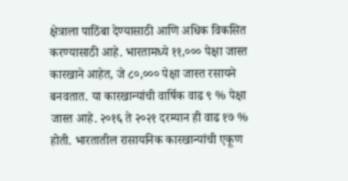क्षेत्राला पाठिंबा देण्यासाठी आणि अधिक विकसित करण्यासाठी आहे. भारतामध्ये ११,००० पेक्षा जास्त कारखाने आहेत, जे ८०,००० पेक्षा जास्त रसायने बनवतात. या कारखान्यांची वार्षिक वाढ ९ % पेक्षा जास्त आहे. २०१६ ते २०२१ दरम्यान ही वाढ १७ % होती. भारतातील रासायनिक कारखान्यांची एकूण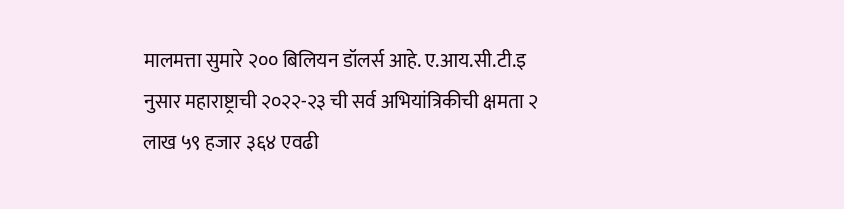मालमत्ता सुमारे २०० बिलियन डॉलर्स आहे. ए.आय.सी.टी.इ नुसार महाराष्ट्राची २०२२-२३ ची सर्व अभियांत्रिकीची क्षमता २ लाख ५९ हजार ३६४ एवढी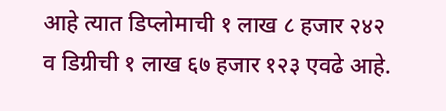आहे त्यात डिप्लोमाची १ लाख ८ हजार २४२ व डिग्रीची १ लाख ६७ हजार १२३ एवढे आहे.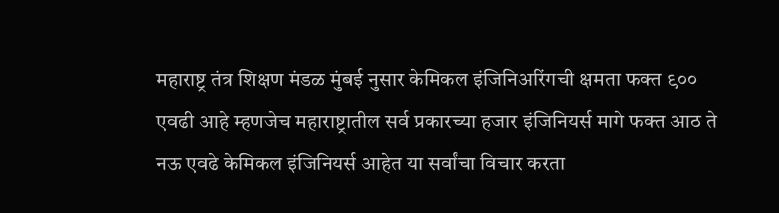महाराष्ट्र तंत्र शिक्षण मंडळ मुंबई नुसार केमिकल इंजिनिअरिंगची क्षमता फक्त ९०० एवढी आहे म्हणजेच महाराष्ट्रातील सर्व प्रकारच्या हजार इंजिनियर्स मागे फक्त आठ ते नऊ एवढे केमिकल इंजिनियर्स आहेत या सर्वांचा विचार करता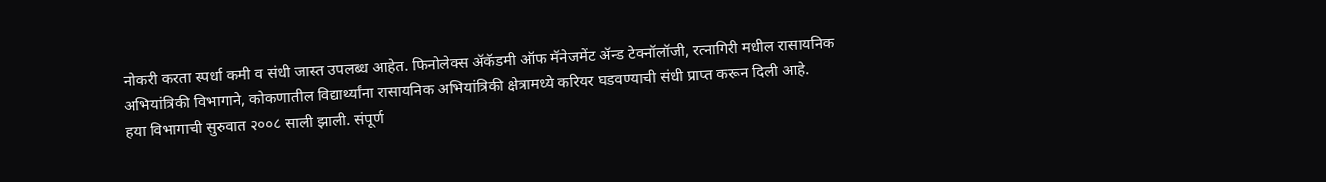नोकरी करता स्पर्धा कमी व संधी जास्त उपलब्ध आहेत. फिनोलेक्स ॲकॅडमी ऑफ मॅनेजमेंट ॲन्ड टेक्नॉलॉजी, रत्नागिरी मधील रासायनिक अभियांत्रिकी विभागाने, कोकणातील विद्यार्थ्यांना रासायनिक अभियांत्रिकी क्षेत्रामध्ये करियर घडवण्याची संधी प्राप्त करून दिली आहे.
हया विभागाची सुरुवात २००८ साली झाली. संपूर्ण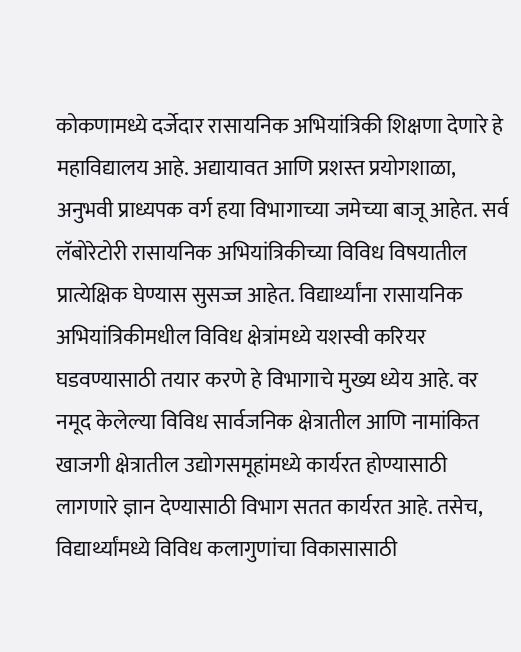कोकणामध्ये दर्जेदार रासायनिक अभियांत्रिकी शिक्षणा देणारे हे महाविद्यालय आहे. अद्यायावत आणि प्रशस्त प्रयोगशाळा, अनुभवी प्राध्यपक वर्ग हया विभागाच्या जमेच्या बाजू आहेत. सर्व लॅबोरेटोरी रासायनिक अभियांत्रिकीच्या विविध विषयातील प्रात्येक्षिक घेण्यास सुसज्ज आहेत. विद्यार्थ्यांना रासायनिक अभियांत्रिकीमधील विविध क्षेत्रांमध्ये यशस्वी करियर घडवण्यासाठी तयार करणे हे विभागाचे मुख्य ध्येय आहे. वर नमूद केलेल्या विविध सार्वजनिक क्षेत्रातील आणि नामांकित खाजगी क्षेत्रातील उद्योगसमूहांमध्ये कार्यरत होण्यासाठी लागणारे ज्ञान देण्यासाठी विभाग सतत कार्यरत आहे. तसेच, विद्यार्थ्यांमध्ये विविध कलागुणांचा विकासासाठी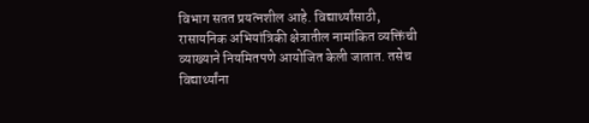विभाग सतत प्रयत्नशील आहे. विद्यार्थ्यांसाठी, रासायनिक अभियांत्रिकी क्षेत्रातील नामांकित व्यक्तिंची व्याख्याने नियमितपणे आयोजित केली जातात. तसेच
विद्यार्थ्यांना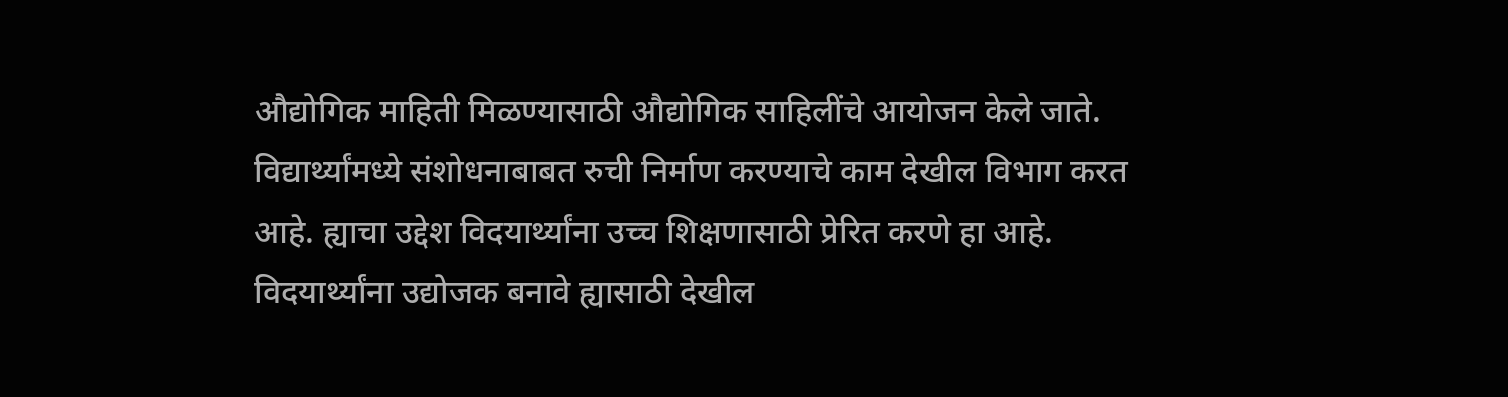औद्योगिक माहिती मिळण्यासाठी औद्योगिक साहिलींचे आयोजन केले जाते. विद्यार्थ्यांमध्ये संशोधनाबाबत रुची निर्माण करण्याचे काम देखील विभाग करत आहे. ह्याचा उद्देश विदयार्थ्यांना उच्च शिक्षणासाठी प्रेरित करणे हा आहे. विदयार्थ्यांना उद्योजक बनावे ह्यासाठी देखील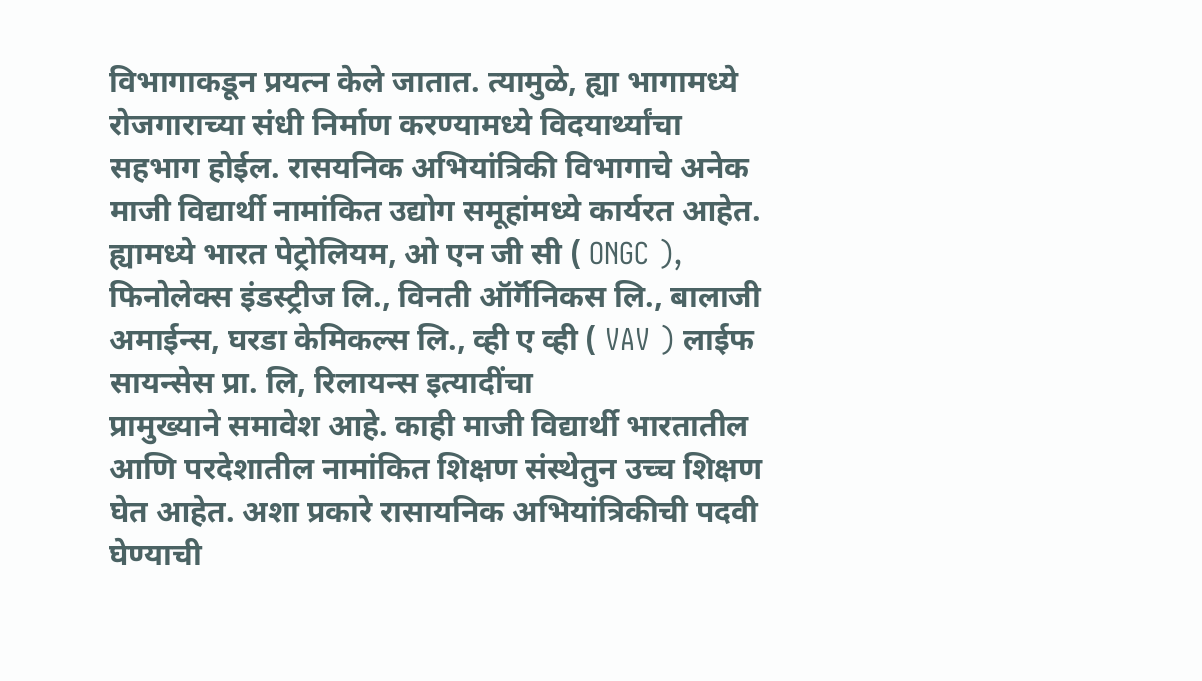विभागाकडून प्रयत्न केले जातात. त्यामुळे, ह्या भागामध्ये रोजगाराच्या संधी निर्माण करण्यामध्ये विदयार्थ्यांचा सहभाग होईल. रासयनिक अभियांत्रिकी विभागाचे अनेक माजी विद्यार्थी नामांकित उद्योग समूहांमध्ये कार्यरत आहेत. ह्यामध्ये भारत पेट्रोलियम, ओ एन जी सी ( ONGC ), फिनोलेक्स इंडस्ट्रीज लि., विनती ऑर्गॅनिकस लि., बालाजी अमाईन्स, घरडा केमिकल्स लि., व्ही ए व्ही ( VAV ) लाईफ सायन्सेस प्रा. लि, रिलायन्स इत्यादींचा
प्रामुख्याने समावेश आहे. काही माजी विद्यार्थी भारतातील आणि परदेशातील नामांकित शिक्षण संस्थेतुन उच्च शिक्षण घेत आहेत. अशा प्रकारे रासायनिक अभियांत्रिकीची पदवी घेण्याची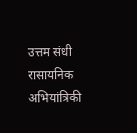उत्तम संधी रासायनिक अभियांत्रिकी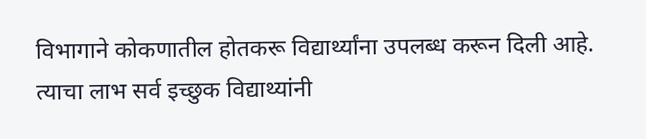विभागाने कोकणातील होतकरू विद्यार्थ्यांना उपलब्ध करून दिली आहे. त्याचा लाभ सर्व इच्छुक विद्याथ्यांनी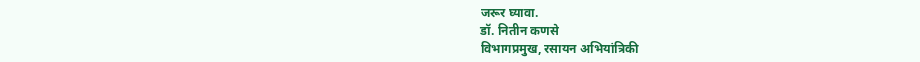जरूर घ्यावा.
डॉ. नितीन कणसे
विभागप्रमुख, रसायन अभियांत्रिकी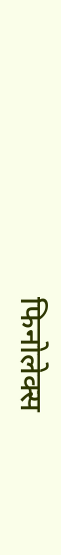फिनोलेक्स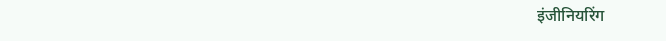इंजीनियरिंग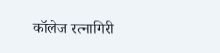कॉलेज रत्नागिरी